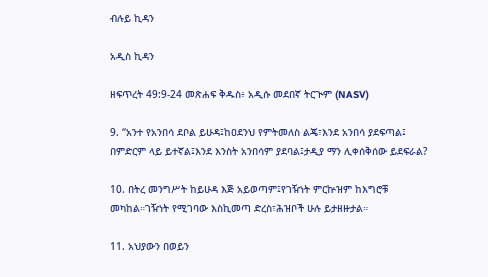ብሉይ ኪዳን

አዲስ ኪዳን

ዘፍጥረት 49:9-24 መጽሐፍ ቅዱስ፥ አዲሱ መደበኛ ትርጒም (NASV)

9. “አንተ የአንበሳ ደቦል ይሁዳ፤ከዐደንህ የምትመለስ ልጄ፣እንደ አንበሳ ያደፍጣል፤ በምድርም ላይ ይተኛል፤እንደ እንስት አንበሳም ያደባል፤ታዲያ ማን ሊቀሰቅሰው ይደፍራል?

10. በትረ መንግሥት ከይሁዳ እጅ አይወጣም፤የገዥነት ምርኵዝም ከእግሮቹ መካከል።ገዥነት የሚገባው እስኪመጣ ድረስ፣ሕዝቦች ሁሉ ይታዘዙታል።

11. አህያውን በወይን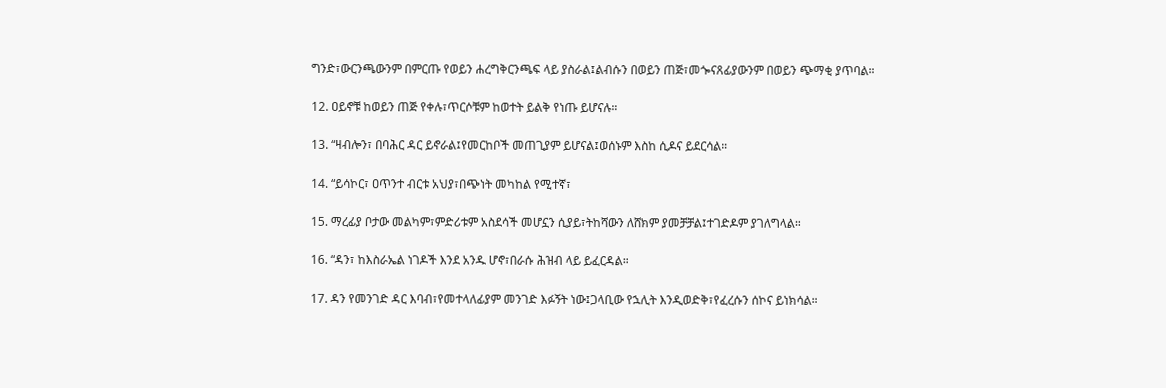ግንድ፣ውርንጫውንም በምርጡ የወይን ሐረግቅርንጫፍ ላይ ያስራል፤ልብሱን በወይን ጠጅ፣መጐናጸፊያውንም በወይን ጭማቂ ያጥባል።

12. ዐይኖቹ ከወይን ጠጅ የቀሉ፣ጥርሶቹም ከወተት ይልቅ የነጡ ይሆናሉ።

13. “ዛብሎን፣ በባሕር ዳር ይኖራል፤የመርከቦች መጠጊያም ይሆናል፤ወሰኑም እስከ ሲዶና ይደርሳል።

14. “ይሳኮር፣ ዐጥንተ ብርቱ አህያ፣በጭነት መካከል የሚተኛ፣

15. ማረፊያ ቦታው መልካም፣ምድሪቱም አስደሳች መሆኗን ሲያይ፣ትከሻውን ለሸክም ያመቻቻል፤ተገድዶም ያገለግላል።

16. “ዳን፣ ከእስራኤል ነገዶች እንደ አንዱ ሆኖ፣በራሱ ሕዝብ ላይ ይፈርዳል።

17. ዳን የመንገድ ዳር እባብ፣የመተላለፊያም መንገድ እፉኝት ነው፤ጋላቢው የኋሊት እንዲወድቅ፣የፈረሱን ሰኮና ይነክሳል።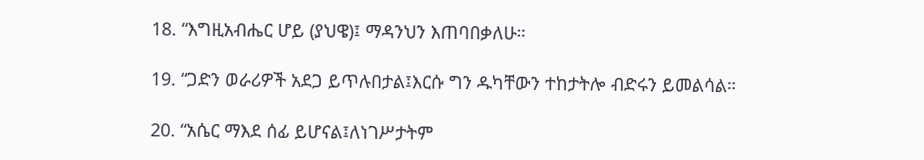18. “እግዚአብሔር ሆይ (ያህዌ)፤ ማዳንህን እጠባበቃለሁ።

19. “ጋድን ወራሪዎች አደጋ ይጥሉበታል፤እርሱ ግን ዱካቸውን ተከታትሎ ብድሩን ይመልሳል።

20. “አሴር ማእደ ሰፊ ይሆናል፤ለነገሥታትም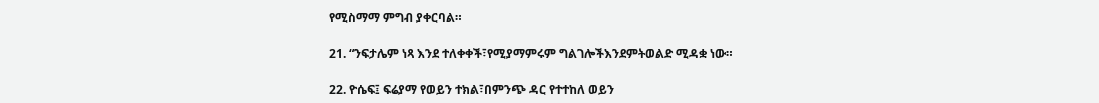የሚስማማ ምግብ ያቀርባል።

21. “ንፍታሌም ነጻ እንደ ተለቀቀች፣የሚያማምሩም ግልገሎችእንደምትወልድ ሚዳቋ ነው።

22. ዮሴፍ፤ ፍሬያማ የወይን ተክል፣በምንጭ ዳር የተተከለ ወይን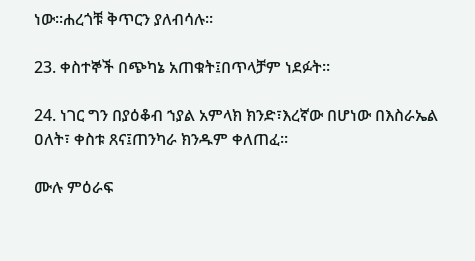ነው።ሐረጎቹ ቅጥርን ያለብሳሉ።

23. ቀስተኞች በጭካኔ አጠቁት፤በጥላቻም ነደፉት።

24. ነገር ግን በያዕቆብ ኀያል አምላክ ክንድ፣እረኛው በሆነው በእስራኤል ዐለት፣ ቀስቱ ጸና፤ጠንካራ ክንዱም ቀለጠፈ።

ሙሉ ምዕራፍ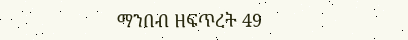ማንበብ ዘፍጥረት 49